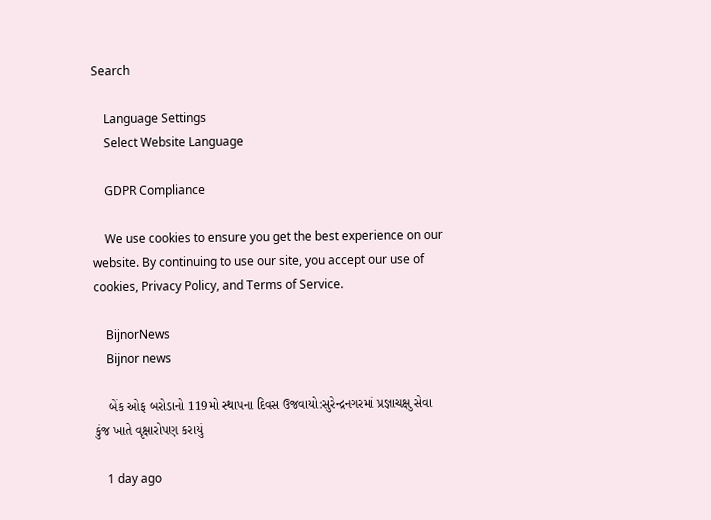Search

    Language Settings
    Select Website Language

    GDPR Compliance

    We use cookies to ensure you get the best experience on our website. By continuing to use our site, you accept our use of cookies, Privacy Policy, and Terms of Service.

    BijnorNews
    Bijnor news

    બેંક ઓફ બરોડાનો 119મો સ્થાપના દિવસ ઉજવાયો:સુરેન્દ્રનગરમાં પ્રજ્ઞાચક્ષુ સેવા કુંજ ખાતે વૃક્ષારોપણ કરાયું

    1 day ago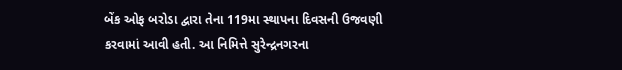બેંક ઓફ બરોડા દ્વારા તેના 119મા સ્થાપના દિવસની ઉજવણી કરવામાં આવી હતી. આ નિમિત્તે સુરેન્દ્રનગરના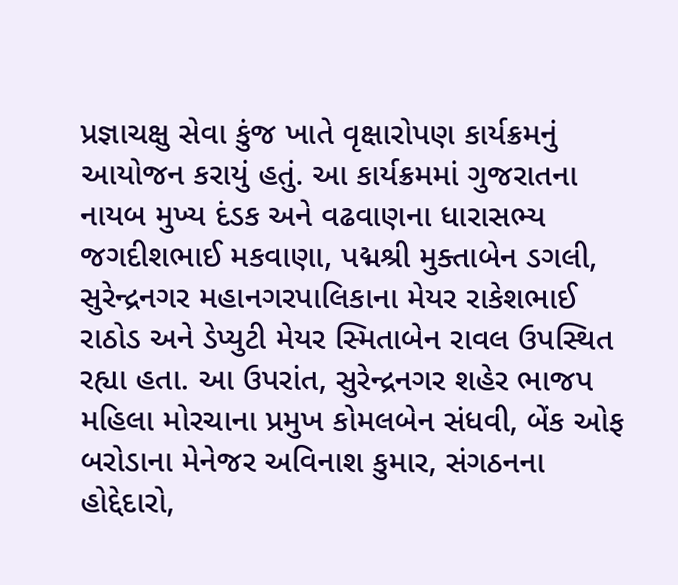પ્રજ્ઞાચક્ષુ સેવા કુંજ ખાતે વૃક્ષારોપણ કાર્યક્રમનું આયોજન કરાયું હતું. આ કાર્યક્રમમાં ગુજરાતના નાયબ મુખ્ય દંડક અને વઢવાણના ધારાસભ્ય જગદીશભાઈ મકવાણા, પદ્મશ્રી મુક્તાબેન ડગલી, સુરેન્દ્રનગર મહાનગરપાલિકાના મેયર રાકેશભાઈ રાઠોડ અને ડેપ્યુટી મેયર સ્મિતાબેન રાવલ ઉપસ્થિત રહ્યા હતા. આ ઉપરાંત, સુરેન્દ્રનગર શહેર ભાજપ મહિલા મોરચાના પ્રમુખ કોમલબેન સંધવી, બેંક ઓફ બરોડાના મેનેજર અવિનાશ કુમાર, સંગઠનના હોદ્દેદારો,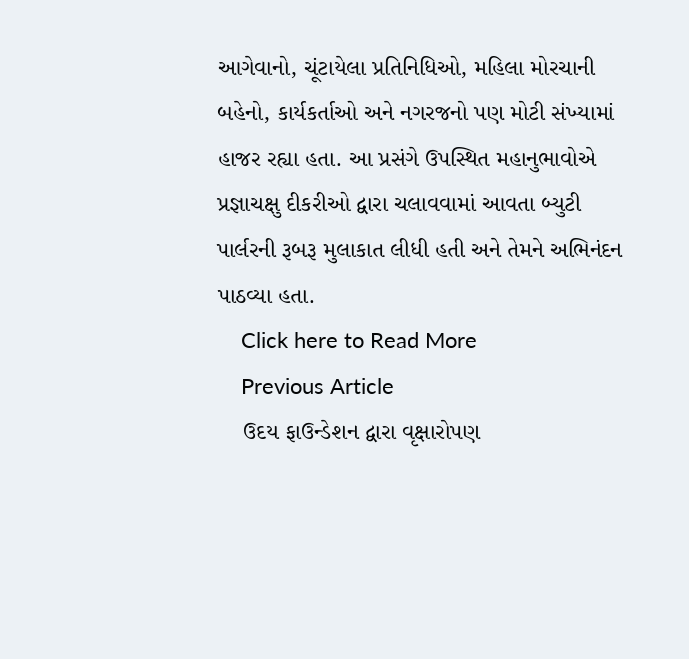આગેવાનો, ચૂંટાયેલા પ્રતિનિધિઓ, મહિલા મોરચાની બહેનો, કાર્યકર્તાઓ અને નગરજનો પણ મોટી સંખ્યામાં હાજર રહ્યા હતા. આ પ્રસંગે ઉપસ્થિત મહાનુભાવોએ પ્રજ્ઞાચક્ષુ દીકરીઓ દ્વારા ચલાવવામાં આવતા બ્યુટી પાર્લરની રૂબરૂ મુલાકાત લીધી હતી અને તેમને અભિનંદન પાઠવ્યા હતા.
    Click here to Read More
    Previous Article
    ઉદય ફાઉન્ડેશન દ્વારા વૃક્ષારોપણ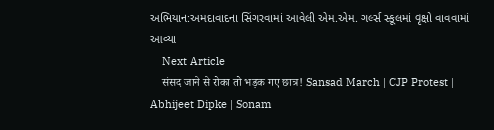અભિયાન:અમદાવાદના સિંગરવામાં આવેલી એમ.એમ. ગર્લ્સ સ્કૂલમાં વૃક્ષો વાવવામાં આવ્યા
    Next Article
    संसद जाने से रोका तो भड़क गए छात्र! Sansad March | CJP Protest | Abhijeet Dipke | Sonam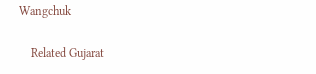Wangchuk

    Related Gujarat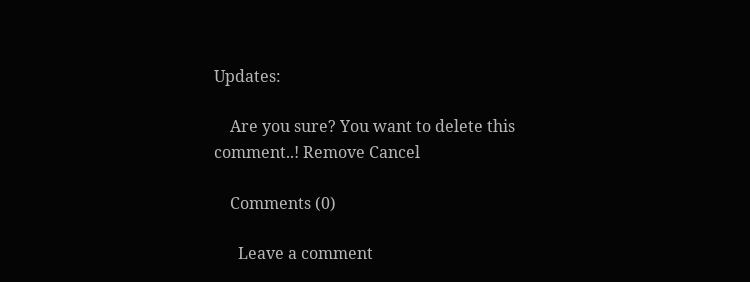Updates:

    Are you sure? You want to delete this comment..! Remove Cancel

    Comments (0)

      Leave a comment